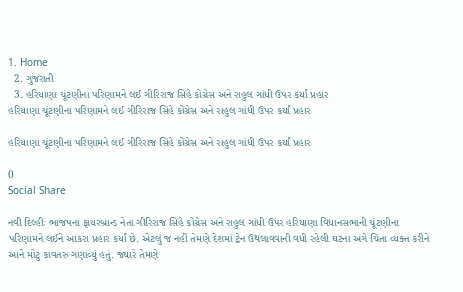1. Home
  2. ગુજરાતી
  3. હરિયાણા ચૂંટણીના પરિણામને લઈ ગીરિરાજ સિંહે કોંગ્રેસ અને રાહુલ ગાંધી ઉપર કર્યાં પ્રહાર
હરિયાણા ચૂંટણીના પરિણામને લઈ ગીરિરાજ સિંહે કોંગ્રેસ અને રાહુલ ગાંધી ઉપર કર્યાં પ્રહાર

હરિયાણા ચૂંટણીના પરિણામને લઈ ગીરિરાજ સિંહે કોંગ્રેસ અને રાહુલ ગાંધી ઉપર કર્યાં પ્રહાર

0
Social Share

નવી દિલ્હીઃ ભાજપના ફાયરબ્રાન્ડ નેતા ગીરિરાજ સિંહે કોંગ્રેસ અને રાહુલ ગાંધી ઉપર હરિયાણા વિધાનસભાની ચૂંટણીના પરિણામને લઈને આકરા પ્રહાર કર્યાં છે. એટલું જ નહીં તેમણે દેશમાં ટ્રેન ઉથલાવવાની વધી રહેલી ઘટના અંગે ચિંતા વ્યક્ત કરીને આને મોટુ કાવતરુ ગણાવ્યું હતું. જ્યારે તેમણે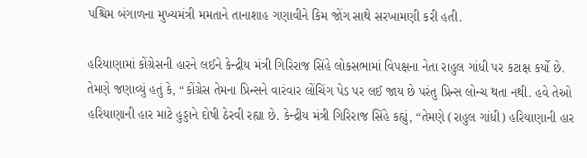પશ્ચિમ બંગાળના મુખ્યમંત્રી મમતાને તાનાશાહ ગણાવીને કિમ જોંગ સાથે સરખામણી કરી હતી.

હરિયાણામાં કોંગ્રેસની હારને લઈને કેન્દ્રીય મંત્રી ગિરિરાજ સિંહે લોકસભામાં વિપક્ષના નેતા રાહુલ ગાંધી પર કટાક્ષ કર્યો છે. તેમણે જણાવ્યું હતું કે, “કોંગ્રેસ તેમના પ્રિન્સને વારંવાર લોંચિંગ પેડ પર લઈ જાય છે પરંતુ પ્રિન્સ લોન્ચ થતા નથી. હવે તેઓ હરિયાણાની હાર માટે હુડ્ડાને દોષી ઠેરવી રહ્યા છે. કેન્દ્રીય મંત્રી ગિરિરાજ સિંહે કહ્યું, “તેમણે (રાહુલ ગાંધી) હરિયાણાની હાર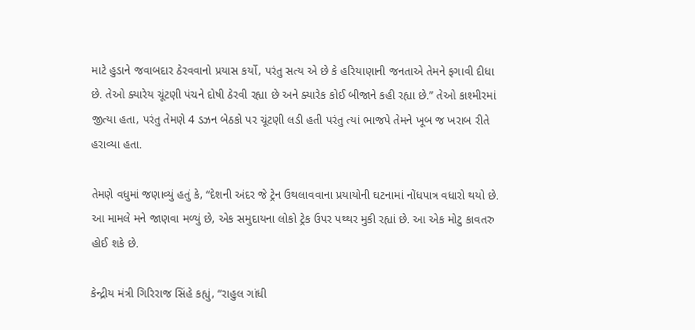માટે હુડાને જવાબદાર ઠેરવવાનો પ્રયાસ કર્યો, પરંતુ સત્ય એ છે કે હરિયાણાની જનતાએ તેમને ફગાવી દીધા છે. તેઓ ક્યારેય ચૂંટણી પંચને દોષી ઠેરવી રહ્યા છે અને ક્યારેક કોઈ બીજાને કહી રહ્યા છે.” તેઓ કાશ્મીરમાં જીત્યા હતા, પરંતુ તેમણે 4 ડઝન બેઠકો પર ચૂંટણી લડી હતી પરંતુ ત્યાં ભાજપે તેમને ખૂબ જ ખરાબ રીતે હરાવ્યા હતા.

તેમણે વધુમાં જણાવ્યું હતું કે, “દેશની અંદર જે ટ્રેન ઉથલાવવાના પ્રયાયોની ઘટનામાં નોંધપાત્ર વધારો થયો છે. આ મામલે મને જાણવા મળ્યું છે, એક સમુદાયના લોકો ટ્રેક ઉપર પથ્થર મુકી રહ્યાં છે. આ એક મોટુ કાવતરુ હોઈ શકે છે.

કેન્દ્રીય મંત્રી ગિરિરાજ સિંહે કહ્યું, “રાહુલ ગાંધી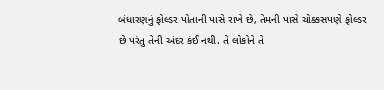બંધારણનું ફોલ્ડર પોતાની પાસે રાખે છે, તેમની પાસે ચોક્કસપણે ફોલ્ડર છે પરંતુ તેની અંદર કંઈ નથી. તે લોકોને તે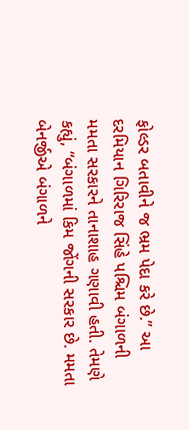ફોલ્ડર બતાવીને જ ભ્રમ પેદા કરે છે.” આ દરમિયાન ગિરિરાજ સિંહે પશ્ચિમ બંગાળની મમતા સરકારને તાનાશાહ ગણાવી હતી. તેમણે કહ્યું, “બંગાળમાં કિમ જોંગની સરકાર છે. મમતા બેનર્જીએ બંગાળને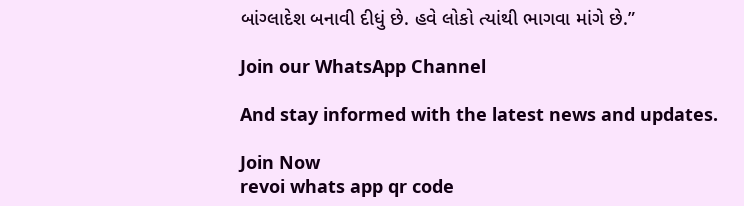બાંગ્લાદેશ બનાવી દીધું છે. હવે લોકો ત્યાંથી ભાગવા માંગે છે.”

Join our WhatsApp Channel

And stay informed with the latest news and updates.

Join Now
revoi whats app qr code